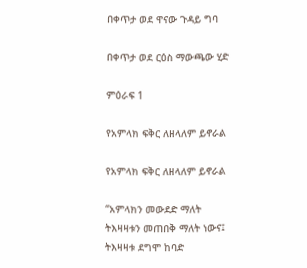በቀጥታ ወደ ዋናው ጉዳይ ግባ

በቀጥታ ወደ ርዕስ ማውጫው ሂድ

ምዕራፍ 1

የአምላክ ፍቅር ለዘላለም ይኖራል

የአምላክ ፍቅር ለዘላለም ይኖራል

“አምላክን መውደድ ማለት ትእዛዛቱን መጠበቅ ማለት ነውና፤ ትእዛዛቱ ደግሞ ከባድ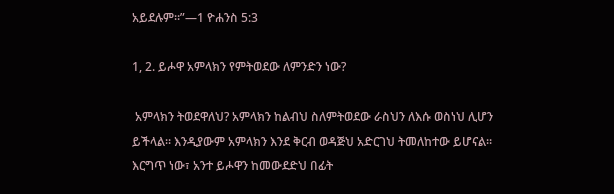አይደሉም።”—1 ዮሐንስ 5:3

1, 2. ይሖዋ አምላክን የምትወደው ለምንድን ነው?

 አምላክን ትወደዋለህ? አምላክን ከልብህ ስለምትወደው ራስህን ለእሱ ወስነህ ሊሆን ይችላል። እንዲያውም አምላክን እንደ ቅርብ ወዳጅህ አድርገህ ትመለከተው ይሆናል። እርግጥ ነው፣ አንተ ይሖዋን ከመውደድህ በፊት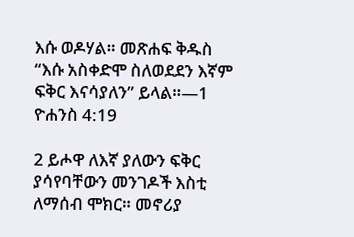እሱ ወዶሃል። መጽሐፍ ቅዱስ “እሱ አስቀድሞ ስለወደደን እኛም ፍቅር እናሳያለን” ይላል።—1 ዮሐንስ 4:19

2 ይሖዋ ለእኛ ያለውን ፍቅር ያሳየባቸውን መንገዶች እስቲ ለማሰብ ሞክር። መኖሪያ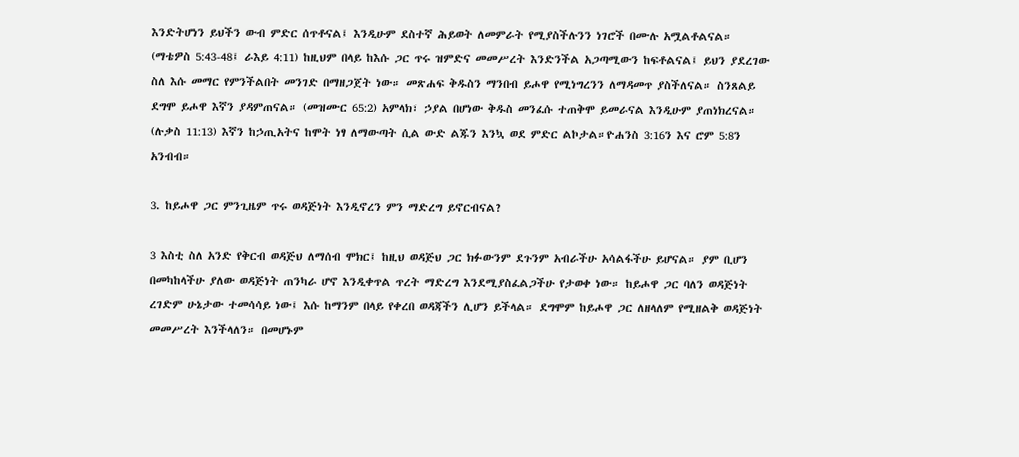እንድትሆነን ይህችን ውብ ምድር ሰጥቶናል፤ እንዲሁም ደስተኛ ሕይወት ለመምራት የሚያስችሉንን ነገሮች በሙሉ አሟልቶልናል። (ማቴዎስ 5:43-48፤ ራእይ 4:11) ከዚህም በላይ ከእሱ ጋር ጥሩ ዝምድና መመሥረት እንድንችል አጋጣሚውን ከፍቶልናል፤ ይህን ያደረገው ስለ እሱ መማር የምንችልበት መንገድ በማዘጋጀት ነው። መጽሐፍ ቅዱስን ማንበብ ይሖዋ የሚነግረንን ለማዳመጥ ያስችለናል። ስንጸልይ ደግሞ ይሖዋ እኛን ያዳምጠናል። (መዝሙር 65:2) አምላክ፣ ኃያል በሆነው ቅዱስ መንፈሱ ተጠቅሞ ይመራናል እንዲሁም ያጠነክረናል። (ሉቃስ 11:13) እኛን ከኃጢአትና ከሞት ነፃ ለማውጣት ሲል ውድ ልጁን እንኳ ወደ ምድር ልኮታል።ዮሐንስ 3:16ን እና ሮም 5:8ን አንብብ።

3. ከይሖዋ ጋር ምንጊዜም ጥሩ ወዳጅነት እንዲኖረን ምን ማድረግ ይኖርብናል?

3 እስቲ ስለ አንድ የቅርብ ወዳጅህ ለማሰብ ሞክር፤ ከዚህ ወዳጅህ ጋር ክፉውንም ደጉንም አብራችሁ አሳልፋችሁ ይሆናል። ያም ቢሆን በመካከላችሁ ያለው ወዳጅነት ጠንካራ ሆኖ እንዲቀጥል ጥረት ማድረግ እንደሚያስፈልጋችሁ የታወቀ ነው። ከይሖዋ ጋር ባለን ወዳጅነት ረገድም ሁኔታው ተመሳሳይ ነው፤ እሱ ከማንም በላይ የቀረበ ወዳጃችን ሊሆን ይችላል። ደግሞም ከይሖዋ ጋር ለዘላለም የሚዘልቅ ወዳጅነት መመሥረት እንችላለን። በመሆኑም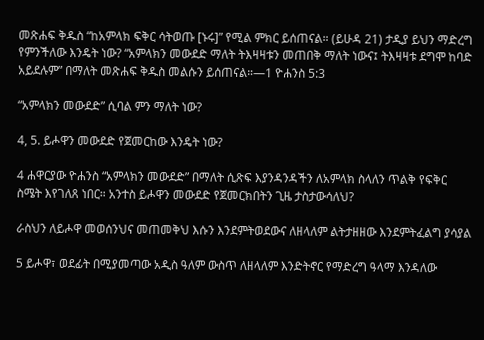መጽሐፍ ቅዱስ “ከአምላክ ፍቅር ሳትወጡ [ኑሩ]” የሚል ምክር ይሰጠናል። (ይሁዳ 21) ታዲያ ይህን ማድረግ የምንችለው እንዴት ነው? “አምላክን መውደድ ማለት ትእዛዛቱን መጠበቅ ማለት ነውና፤ ትእዛዛቱ ደግሞ ከባድ አይደሉም” በማለት መጽሐፍ ቅዱስ መልሱን ይሰጠናል።—1 ዮሐንስ 5:3

“አምላክን መውደድ” ሲባል ምን ማለት ነው?

4, 5. ይሖዋን መውደድ የጀመርከው እንዴት ነው?

4 ሐዋርያው ዮሐንስ “አምላክን መውደድ” በማለት ሲጽፍ እያንዳንዳችን ለአምላክ ስላለን ጥልቅ የፍቅር ስሜት እየገለጸ ነበር። አንተስ ይሖዋን መውደድ የጀመርክበትን ጊዜ ታስታውሳለህ?

ራስህን ለይሖዋ መወሰንህና መጠመቅህ እሱን እንደምትወደውና ለዘላለም ልትታዘዘው እንደምትፈልግ ያሳያል

5 ይሖዋ፣ ወደፊት በሚያመጣው አዲስ ዓለም ውስጥ ለዘላለም እንድትኖር የማድረግ ዓላማ እንዳለው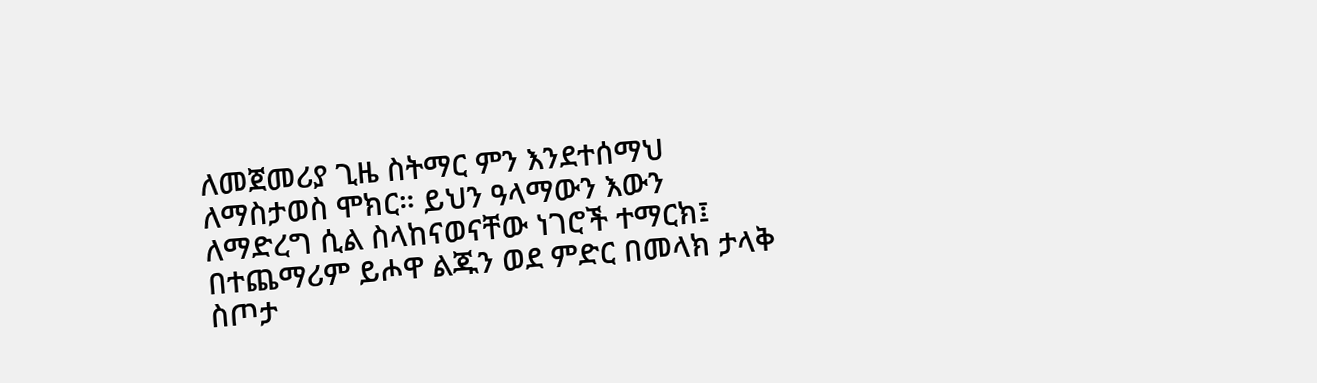ለመጀመሪያ ጊዜ ስትማር ምን እንደተሰማህ ለማስታወስ ሞክር። ይህን ዓላማውን እውን ለማድረግ ሲል ስላከናወናቸው ነገሮች ተማርክ፤ በተጨማሪም ይሖዋ ልጁን ወደ ምድር በመላክ ታላቅ ስጦታ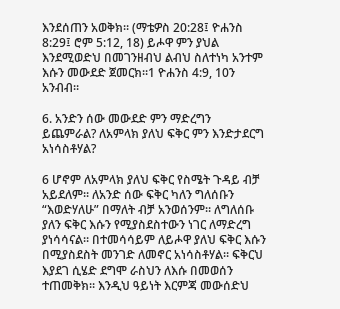እንደሰጠን አወቅክ። (ማቴዎስ 20:28፤ ዮሐንስ 8:29፤ ሮም 5:12, 18) ይሖዋ ምን ያህል እንደሚወድህ በመገንዘብህ ልብህ ስለተነካ አንተም እሱን መውደድ ጀመርክ።1 ዮሐንስ 4:9, 10ን አንብብ።

6. አንድን ሰው መውደድ ምን ማድረግን ይጨምራል? ለአምላክ ያለህ ፍቅር ምን እንድታደርግ አነሳስቶሃል?

6 ሆኖም ለአምላክ ያለህ ፍቅር የስሜት ጉዳይ ብቻ አይደለም። ለአንድ ሰው ፍቅር ካለን ግለሰቡን “እወድሃለሁ” በማለት ብቻ አንወሰንም። ለግለሰቡ ያለን ፍቅር እሱን የሚያስደስተውን ነገር ለማድረግ ያነሳሳናል። በተመሳሳይም ለይሖዋ ያለህ ፍቅር እሱን በሚያስደስት መንገድ ለመኖር አነሳስቶሃል። ፍቅርህ እያደገ ሲሄድ ደግሞ ራስህን ለእሱ በመወሰን ተጠመቅክ። እንዲህ ዓይነት እርምጃ መውሰድህ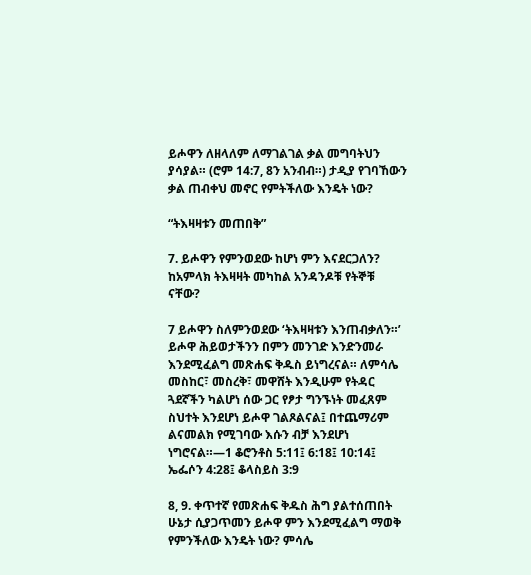ይሖዋን ለዘላለም ለማገልገል ቃል መግባትህን ያሳያል። (ሮም 14:7, 8ን አንብብ።) ታዲያ የገባኸውን ቃል ጠብቀህ መኖር የምትችለው እንዴት ነው?

“ትእዛዛቱን መጠበቅ”

7. ይሖዋን የምንወደው ከሆነ ምን እናደርጋለን? ከአምላክ ትእዛዛት መካከል አንዳንዶቹ የትኞቹ ናቸው?

7 ይሖዋን ስለምንወደው ‘ትእዛዛቱን እንጠብቃለን።’ ይሖዋ ሕይወታችንን በምን መንገድ እንድንመራ እንደሚፈልግ መጽሐፍ ቅዱስ ይነግረናል። ለምሳሌ መስከር፣ መስረቅ፣ መዋሸት እንዲሁም የትዳር ጓደኛችን ካልሆነ ሰው ጋር የፆታ ግንኙነት መፈጸም ስህተት እንደሆነ ይሖዋ ገልጾልናል፤ በተጨማሪም ልናመልክ የሚገባው እሱን ብቻ እንደሆነ ነግሮናል።—1 ቆሮንቶስ 5:11፤ 6:18፤ 10:14፤ ኤፌሶን 4:28፤ ቆላስይስ 3:9

8, 9. ቀጥተኛ የመጽሐፍ ቅዱስ ሕግ ያልተሰጠበት ሁኔታ ሲያጋጥመን ይሖዋ ምን እንደሚፈልግ ማወቅ የምንችለው እንዴት ነው? ምሳሌ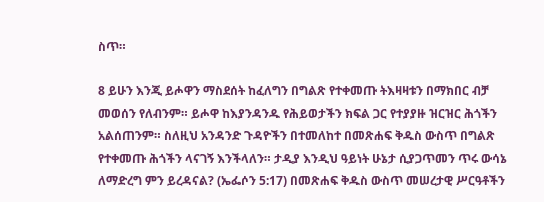ስጥ።

8 ይሁን እንጂ ይሖዋን ማስደሰት ከፈለግን በግልጽ የተቀመጡ ትእዛዛቱን በማክበር ብቻ መወሰን የለብንም። ይሖዋ ከእያንዳንዱ የሕይወታችን ክፍል ጋር የተያያዙ ዝርዝር ሕጎችን አልሰጠንም። ስለዚህ አንዳንድ ጉዳዮችን በተመለከተ በመጽሐፍ ቅዱስ ውስጥ በግልጽ የተቀመጡ ሕጎችን ላናገኝ እንችላለን። ታዲያ እንዲህ ዓይነት ሁኔታ ሲያጋጥመን ጥሩ ውሳኔ ለማድረግ ምን ይረዳናል? (ኤፌሶን 5:17) በመጽሐፍ ቅዱስ ውስጥ መሠረታዊ ሥርዓቶችን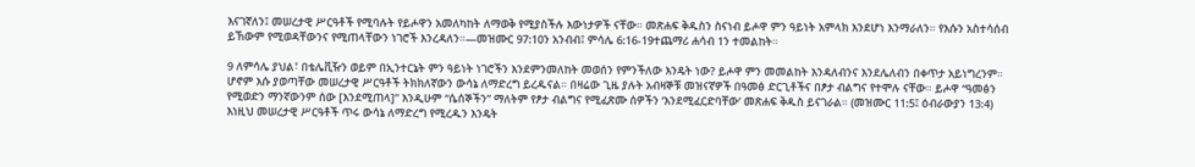እናገኛለን፤ መሠረታዊ ሥርዓቶች የሚባሉት የይሖዋን አመለካከት ለማወቅ የሚያስችሉ እውነታዎች ናቸው። መጽሐፍ ቅዱስን ስናነብ ይሖዋ ምን ዓይነት አምላክ እንደሆነ እንማራለን። የእሱን አስተሳሰብ ይኸውም የሚወዳቸውንና የሚጠላቸውን ነገሮች እንረዳለን።—መዝሙር 97:10ን አንብብ፤ ምሳሌ 6:16-19ተጨማሪ ሐሳብ 1ን ተመልከት።

9 ለምሳሌ ያህል፣ በቴሌቪዥን ወይም በኢንተርኔት ምን ዓይነት ነገሮችን እንደምንመለከት መወሰን የምንችለው እንዴት ነው? ይሖዋ ምን መመልከት እንዳለብንና እንደሌለብን በቀጥታ አይነግረንም። ሆኖም እሱ ያወጣቸው መሠረታዊ ሥርዓቶች ትክክለኛውን ውሳኔ ለማድረግ ይረዱናል። በዛሬው ጊዜ ያሉት አብዛኞቹ መዝናኛዎች በዓመፅ ድርጊቶችና በፆታ ብልግና የተሞሉ ናቸው። ይሖዋ “ዓመፅን የሚወድን ማንኛውንም ሰው [እንደሚጠላ]” እንዲሁም “ሴሰኞችን” ማለትም የፆታ ብልግና የሚፈጽሙ ሰዎችን ‘እንደሚፈርድባቸው’ መጽሐፍ ቅዱስ ይናገራል። (መዝሙር 11:5፤ ዕብራውያን 13:4) እነዚህ መሠረታዊ ሥርዓቶች ጥሩ ውሳኔ ለማድረግ የሚረዱን እንዴት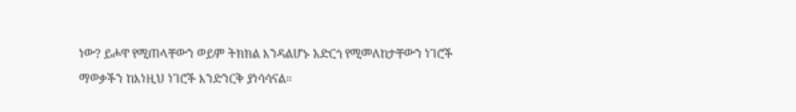ነው? ይሖዋ የሚጠላቸውን ወይም ትክክል እንዳልሆኑ አድርጎ የሚመለከታቸውን ነገሮች ማወቃችን ከእነዚህ ነገሮች እንድንርቅ ያነሳሳናል።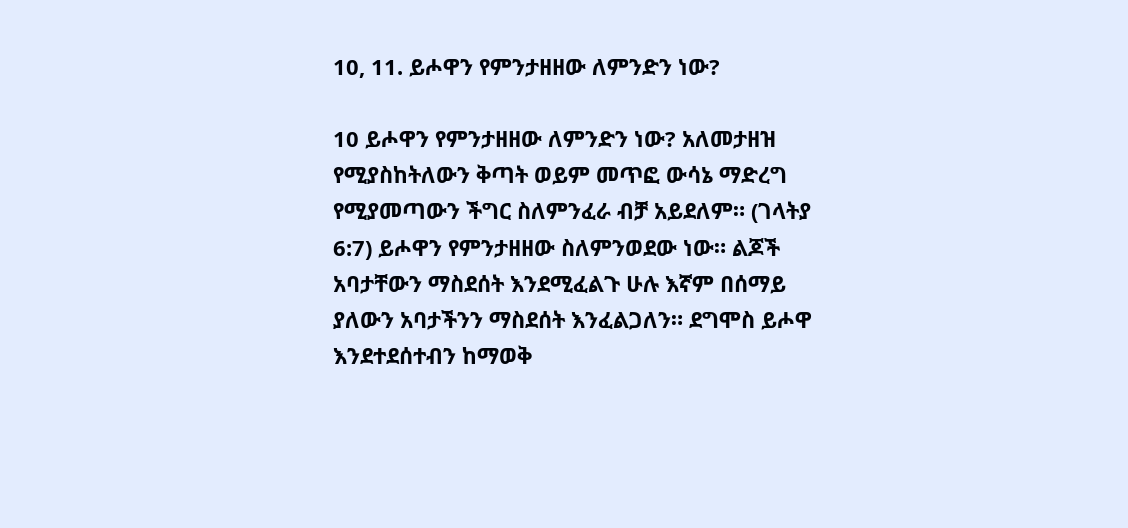10, 11. ይሖዋን የምንታዘዘው ለምንድን ነው?

10 ይሖዋን የምንታዘዘው ለምንድን ነው? አለመታዘዝ የሚያስከትለውን ቅጣት ወይም መጥፎ ውሳኔ ማድረግ የሚያመጣውን ችግር ስለምንፈራ ብቻ አይደለም። (ገላትያ 6:7) ይሖዋን የምንታዘዘው ስለምንወደው ነው። ልጆች አባታቸውን ማስደሰት እንደሚፈልጉ ሁሉ እኛም በሰማይ ያለውን አባታችንን ማስደሰት እንፈልጋለን። ደግሞስ ይሖዋ እንደተደሰተብን ከማወቅ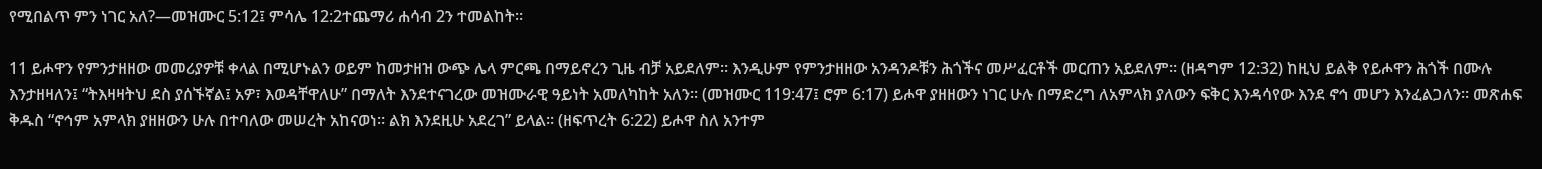የሚበልጥ ምን ነገር አለ?—መዝሙር 5:12፤ ምሳሌ 12:2ተጨማሪ ሐሳብ 2ን ተመልከት።

11 ይሖዋን የምንታዘዘው መመሪያዎቹ ቀላል በሚሆኑልን ወይም ከመታዘዝ ውጭ ሌላ ምርጫ በማይኖረን ጊዜ ብቻ አይደለም። እንዲሁም የምንታዘዘው አንዳንዶቹን ሕጎችና መሥፈርቶች መርጠን አይደለም። (ዘዳግም 12:32) ከዚህ ይልቅ የይሖዋን ሕጎች በሙሉ እንታዘዛለን፤ “ትእዛዛትህ ደስ ያሰኙኛል፤ አዎ፣ እወዳቸዋለሁ” በማለት እንደተናገረው መዝሙራዊ ዓይነት አመለካከት አለን። (መዝሙር 119:47፤ ሮም 6:17) ይሖዋ ያዘዘውን ነገር ሁሉ በማድረግ ለአምላክ ያለውን ፍቅር እንዳሳየው እንደ ኖኅ መሆን እንፈልጋለን። መጽሐፍ ቅዱስ “ኖኅም አምላክ ያዘዘውን ሁሉ በተባለው መሠረት አከናወነ። ልክ እንደዚሁ አደረገ” ይላል። (ዘፍጥረት 6:22) ይሖዋ ስለ አንተም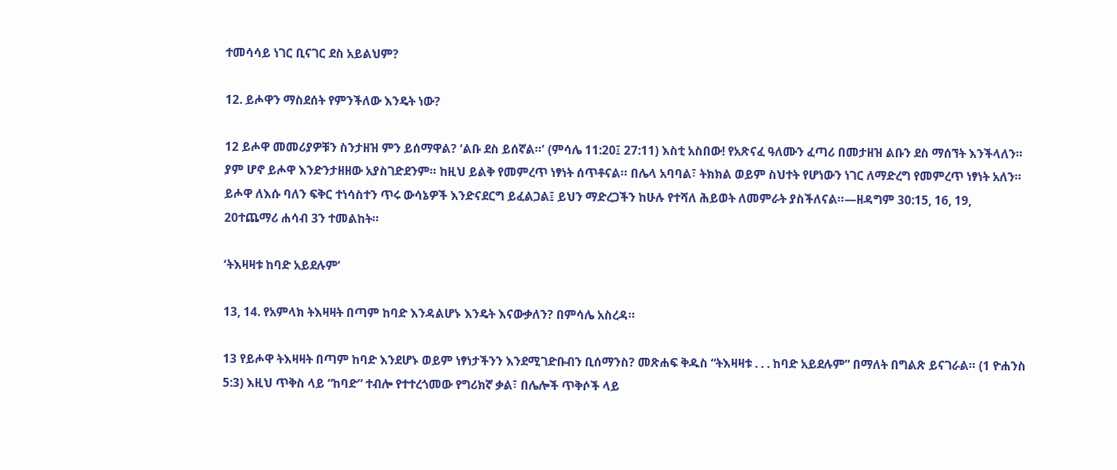ተመሳሳይ ነገር ቢናገር ደስ አይልህም?

12. ይሖዋን ማስደሰት የምንችለው እንዴት ነው?

12 ይሖዋ መመሪያዎቹን ስንታዘዝ ምን ይሰማዋል? ‘ልቡ ደስ ይሰኛል።’ (ምሳሌ 11:20፤ 27:11) እስቲ አስበው! የአጽናፈ ዓለሙን ፈጣሪ በመታዘዝ ልቡን ደስ ማሰኘት እንችላለን። ያም ሆኖ ይሖዋ እንድንታዘዘው አያስገድደንም። ከዚህ ይልቅ የመምረጥ ነፃነት ሰጥቶናል። በሌላ አባባል፣ ትክክል ወይም ስህተት የሆነውን ነገር ለማድረግ የመምረጥ ነፃነት አለን። ይሖዋ ለእሱ ባለን ፍቅር ተነሳስተን ጥሩ ውሳኔዎች እንድናደርግ ይፈልጋል፤ ይህን ማድረጋችን ከሁሉ የተሻለ ሕይወት ለመምራት ያስችለናል።—ዘዳግም 30:15, 16, 19, 20ተጨማሪ ሐሳብ 3ን ተመልከት።

‘ትእዛዛቱ ከባድ አይደሉም’

13, 14. የአምላክ ትእዛዛት በጣም ከባድ እንዳልሆኑ እንዴት እናውቃለን? በምሳሌ አስረዳ።

13 የይሖዋ ትእዛዛት በጣም ከባድ እንደሆኑ ወይም ነፃነታችንን እንደሚገድቡብን ቢሰማንስ? መጽሐፍ ቅዱስ “ትእዛዛቱ . . . ከባድ አይደሉም” በማለት በግልጽ ይናገራል። (1 ዮሐንስ 5:3) እዚህ ጥቅስ ላይ “ከባድ” ተብሎ የተተረጎመው የግሪክኛ ቃል፣ በሌሎች ጥቅሶች ላይ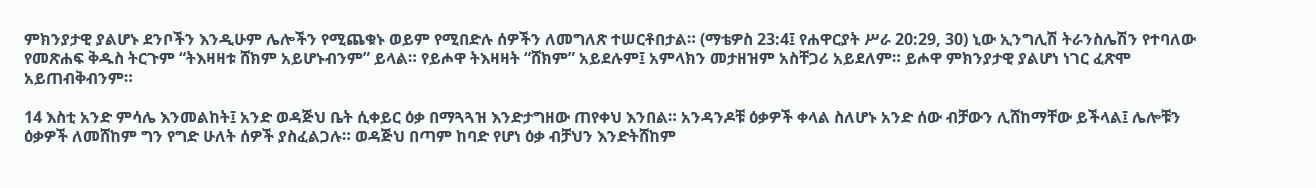ምክንያታዊ ያልሆኑ ደንቦችን እንዲሁም ሌሎችን የሚጨቁኑ ወይም የሚበድሉ ሰዎችን ለመግለጽ ተሠርቶበታል። (ማቴዎስ 23:4፤ የሐዋርያት ሥራ 20:29, 30) ኒው ኢንግሊሽ ትራንስሌሽን የተባለው የመጽሐፍ ቅዱስ ትርጉም “ትእዛዛቱ ሸክም አይሆኑብንም” ይላል። የይሖዋ ትእዛዛት “ሸክም” አይደሉም፤ አምላክን መታዘዝም አስቸጋሪ አይደለም። ይሖዋ ምክንያታዊ ያልሆነ ነገር ፈጽሞ አይጠብቅብንም።

14 እስቲ አንድ ምሳሌ እንመልከት፤ አንድ ወዳጅህ ቤት ሲቀይር ዕቃ በማጓጓዝ እንድታግዘው ጠየቀህ እንበል። አንዳንዶቹ ዕቃዎች ቀላል ስለሆኑ አንድ ሰው ብቻውን ሊሸከማቸው ይችላል፤ ሌሎቹን ዕቃዎች ለመሸከም ግን የግድ ሁለት ሰዎች ያስፈልጋሉ። ወዳጅህ በጣም ከባድ የሆነ ዕቃ ብቻህን እንድትሸከም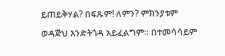ይጠይቅሃል? በፍጹም! ለምን? ምክንያቱም ወዳጅህ እንድትጎዳ አይፈልግም። በተመሳሳይም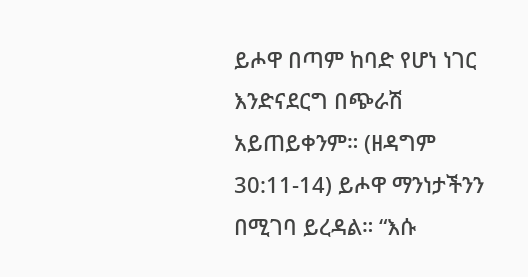ይሖዋ በጣም ከባድ የሆነ ነገር እንድናደርግ በጭራሽ አይጠይቀንም። (ዘዳግም 30:11-14) ይሖዋ ማንነታችንን በሚገባ ይረዳል። “እሱ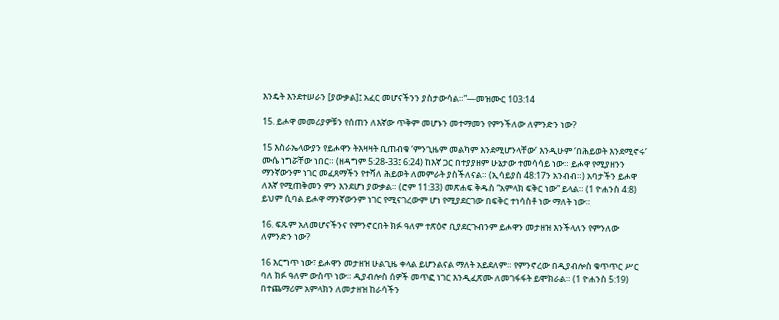እንዴት እንደተሠራን [ያውቃል]፤ አፈር መሆናችንን ያስታውሳል።”—መዝሙር 103:14

15. ይሖዋ መመሪያዎቹን የሰጠን ለእኛው ጥቅም መሆኑን መተማመን የምንችለው ለምንድን ነው?

15 እስራኤላውያን የይሖዋን ትእዛዛት ቢጠብቁ ‘ምንጊዜም መልካም እንደሚሆንላቸው’ እንዲሁም ‘በሕይወት እንደሚኖሩ’ ሙሴ ነግሯቸው ነበር። (ዘዳግም 5:28-33፤ 6:24) ከእኛ ጋር በተያያዘም ሁኔታው ተመሳሳይ ነው። ይሖዋ የሚያዘንን ማንኛውንም ነገር መፈጸማችን የተሻለ ሕይወት ለመምራት ያስችለናል። (ኢሳይያስ 48:17ን አንብብ።) አባታችን ይሖዋ ለእኛ የሚጠቅመን ምን እንደሆነ ያውቃል። (ሮም 11:33) መጽሐፍ ቅዱስ “አምላክ ፍቅር ነው” ይላል። (1 ዮሐንስ 4:8) ይህም ሲባል ይሖዋ ማንኛውንም ነገር የሚናገረውም ሆነ የሚያደርገው በፍቅር ተነሳስቶ ነው ማለት ነው።

16. ፍጹም አለመሆናችንና የምንኖርበት ክፉ ዓለም ተጽዕኖ ቢያደርጉብንም ይሖዋን መታዘዝ እንችላለን የምንለው ለምንድን ነው?

16 እርግጥ ነው፣ ይሖዋን መታዘዝ ሁልጊዜ ቀላል ይሆንልናል ማለት አይደለም። የምንኖረው በዲያብሎስ ቁጥጥር ሥር ባለ ክፉ ዓለም ውስጥ ነው። ዲያብሎስ ሰዎች መጥፎ ነገር እንዲፈጽሙ ለመገፋፋት ይሞክራል። (1 ዮሐንስ 5:19) በተጨማሪም አምላክን ለመታዘዝ ከራሳችን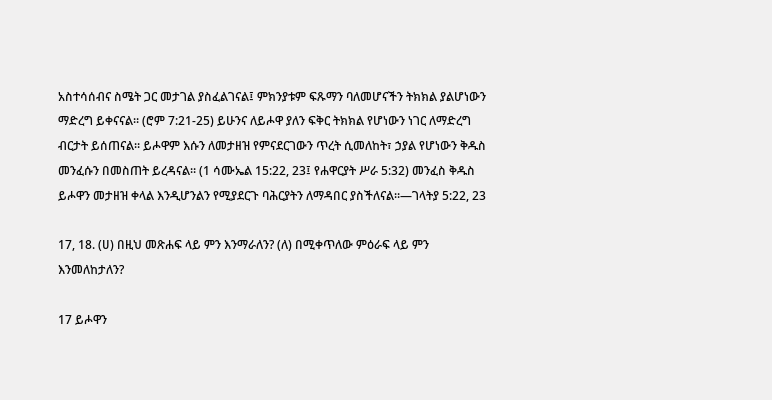አስተሳሰብና ስሜት ጋር መታገል ያስፈልገናል፤ ምክንያቱም ፍጹማን ባለመሆናችን ትክክል ያልሆነውን ማድረግ ይቀናናል። (ሮም 7:21-25) ይሁንና ለይሖዋ ያለን ፍቅር ትክክል የሆነውን ነገር ለማድረግ ብርታት ይሰጠናል። ይሖዋም እሱን ለመታዘዝ የምናደርገውን ጥረት ሲመለከት፣ ኃያል የሆነውን ቅዱስ መንፈሱን በመስጠት ይረዳናል። (1 ሳሙኤል 15:22, 23፤ የሐዋርያት ሥራ 5:32) መንፈስ ቅዱስ ይሖዋን መታዘዝ ቀላል እንዲሆንልን የሚያደርጉ ባሕርያትን ለማዳበር ያስችለናል።—ገላትያ 5:22, 23

17, 18. (ሀ) በዚህ መጽሐፍ ላይ ምን እንማራለን? (ለ) በሚቀጥለው ምዕራፍ ላይ ምን እንመለከታለን?

17 ይሖዋን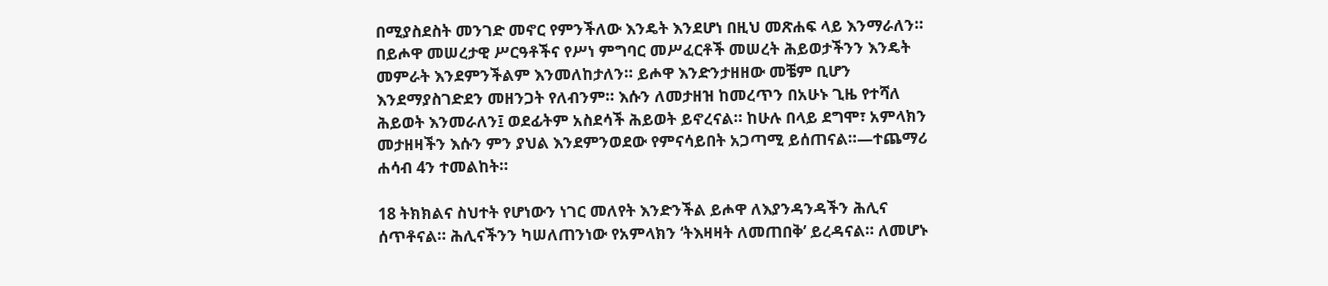በሚያስደስት መንገድ መኖር የምንችለው እንዴት እንደሆነ በዚህ መጽሐፍ ላይ እንማራለን። በይሖዋ መሠረታዊ ሥርዓቶችና የሥነ ምግባር መሥፈርቶች መሠረት ሕይወታችንን እንዴት መምራት እንደምንችልም እንመለከታለን። ይሖዋ እንድንታዘዘው መቼም ቢሆን እንደማያስገድደን መዘንጋት የለብንም። እሱን ለመታዘዝ ከመረጥን በአሁኑ ጊዜ የተሻለ ሕይወት እንመራለን፤ ወደፊትም አስደሳች ሕይወት ይኖረናል። ከሁሉ በላይ ደግሞ፣ አምላክን መታዘዛችን እሱን ምን ያህል እንደምንወደው የምናሳይበት አጋጣሚ ይሰጠናል።—ተጨማሪ ሐሳብ 4ን ተመልከት።

18 ትክክልና ስህተት የሆነውን ነገር መለየት እንድንችል ይሖዋ ለእያንዳንዳችን ሕሊና ሰጥቶናል። ሕሊናችንን ካሠለጠንነው የአምላክን ‘ትእዛዛት ለመጠበቅ’ ይረዳናል። ለመሆኑ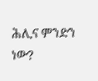ሕሊና ምንድን ነው?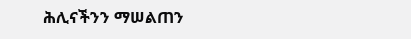ሕሊናችንን ማሠልጠን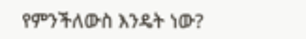የምንችለውስ እንዴት ነው?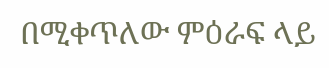በሚቀጥለው ምዕራፍ ላይ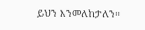ይህን እንመለከታለን።